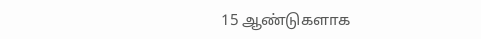15 ஆண்டுகளாக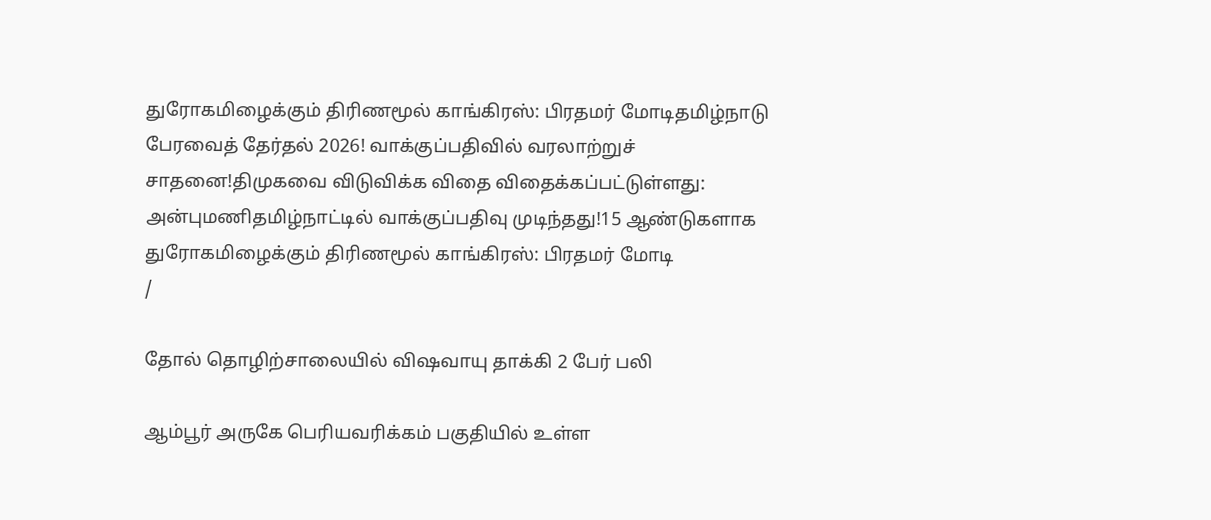துரோகமிழைக்கும் திரிணமூல் காங்கிரஸ்: பிரதமர் மோடிதமிழ்நாடு பேரவைத் தேர்தல் 2026! வாக்குப்பதிவில் வரலாற்றுச் சாதனை!திமுகவை விடுவிக்க விதை விதைக்கப்பட்டுள்ளது: அன்புமணிதமிழ்நாட்டில் வாக்குப்பதிவு முடிந்தது!15 ஆண்டுகளாக துரோகமிழைக்கும் திரிணமூல் காங்கிரஸ்: பிரதமர் மோடி
/

தோல் தொழிற்சாலையில் விஷவாயு தாக்கி 2 பேர் பலி

ஆம்பூர் அருகே பெரியவரிக்கம் பகுதியில் உள்ள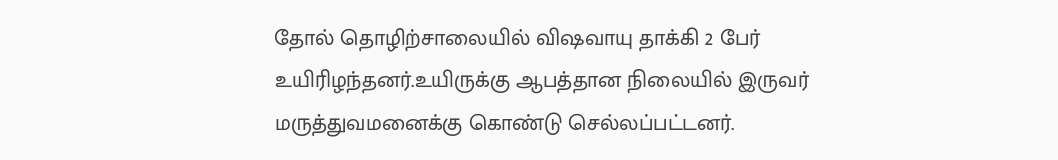தோல் தொழிற்சாலையில் விஷவாயு தாக்கி 2 பேர் உயிரிழந்தனர்.உயிருக்கு ஆபத்தான நிலையில் இருவர் மருத்துவமனைக்கு கொண்டு செல்லப்பட்டனர்.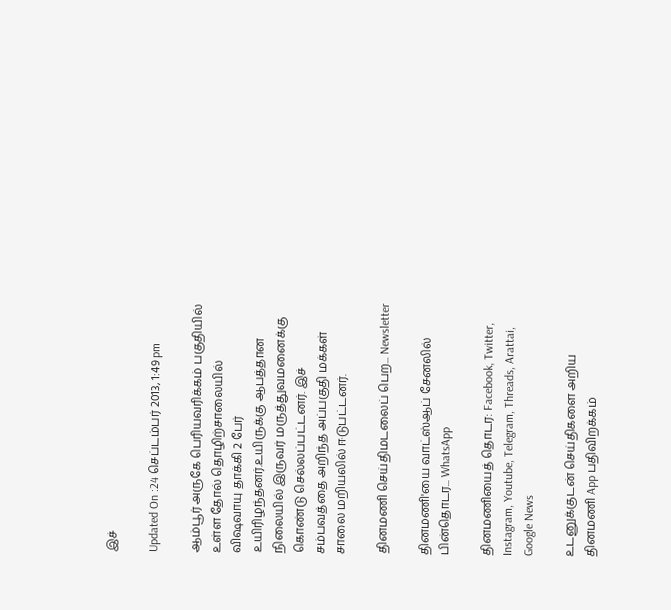இச்

Updated On :24 செப்டம்பர் 2013, 1:49 pm

ஆம்பூர் அருகே பெரியவரிக்கம் பகுதியில் உள்ள தோல் தொழிற்சாலையில் விஷவாயு தாக்கி 2 பேர் உயிரிழந்தனர்.உயிருக்கு ஆபத்தான நிலையில் இருவர் மருத்துவமனைக்கு கொண்டு செல்லப்பட்டனர். இச் சம்பவத்தை அறிந்த அப்பகுதி மக்கள் சாலை மறியலில் ஈடுபட்டனர்.

தினமணி செய்திமடலைப் பெற... Newsletter

தினமணி'யை வாட்ஸ்ஆப் சேனலில் பின்தொடர... WhatsApp

தினமணியைத் தொடர: Facebook, Twitter, Instagram, Youtube, Telegram, Threads, Arattai, Google News

உடனுக்குடன் செய்திகளை அறிய தினமணி App பதிவிறக்கம்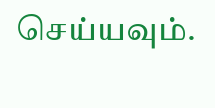செய்யவும்.